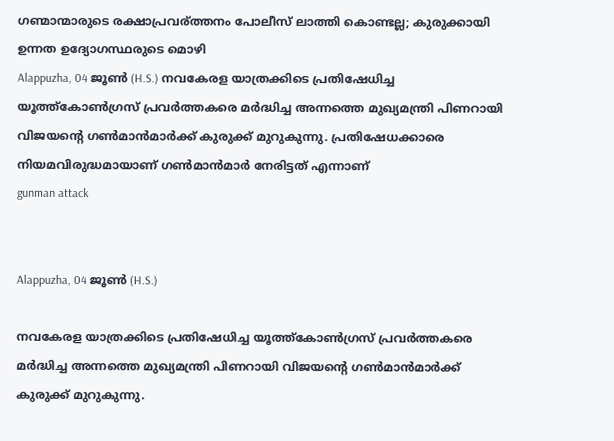ഗണ്മാന്മാരുടെ രക്ഷാപ്രവര്ത്തനം പോലീസ് ലാത്തി കൊണ്ടല്ല; കുരുക്കായി ഉന്നത ഉദ്യോഗസ്ഥരുടെ മൊഴി
Alappuzha, 04 ജൂണ്‍ (H.S.) നവകേരള യാത്രക്കിടെ പ്രതിഷേധിച്ച യൂത്ത്‌കോണ്‍ഗ്രസ് പ്രവര്‍ത്തകരെ മര്‍ദ്ധിച്ച അന്നത്തെ മുഖ്യമന്ത്രി പിണറായി വിജയന്റെ ഗണ്‍മാന്‍മാര്‍ക്ക് കുരുക്ക് മുറുകുന്നു. പ്രതിഷേധക്കാരെ നിയമവിരുദ്ധമായാണ് ഗണ്‍മാന്‍മാര്‍ നേരിട്ടത് എന്നാണ്
gunman attack


Alappuzha, 04 ജൂണ്‍ (H.S.)

നവകേരള യാത്രക്കിടെ പ്രതിഷേധിച്ച യൂത്ത്‌കോണ്‍ഗ്രസ് പ്രവര്‍ത്തകരെ മര്‍ദ്ധിച്ച അന്നത്തെ മുഖ്യമന്ത്രി പിണറായി വിജയന്റെ ഗണ്‍മാന്‍മാര്‍ക്ക് കുരുക്ക് മുറുകുന്നു.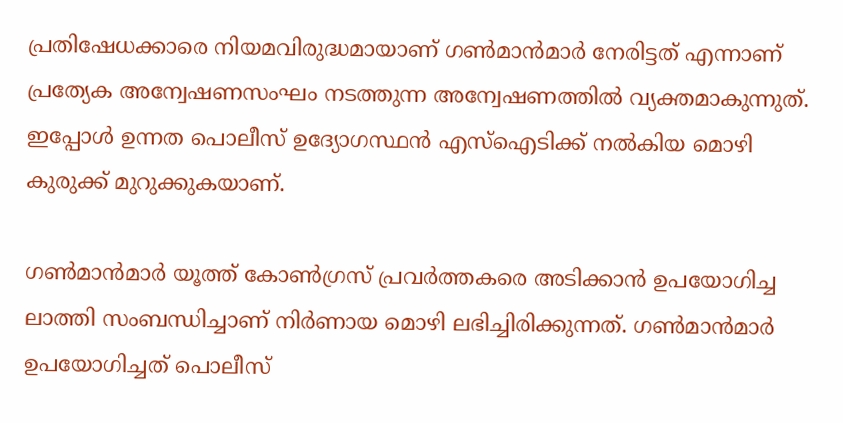പ്രതിഷേധക്കാരെ നിയമവിരുദ്ധമായാണ് ഗണ്‍മാന്‍മാര്‍ നേരിട്ടത് എന്നാണ് പ്രത്യേക അന്വേഷണസംഘം നടത്തുന്ന അന്വേഷണത്തില്‍ വ്യക്തമാകുന്നുത്. ഇപ്പോള്‍ ഉന്നത പൊലീസ് ഉദ്യോഗസ്ഥന്‍ എസ്‌ഐടിക്ക് നല്‍കിയ മൊഴി കുരുക്ക് മുറുക്കുകയാണ്.

ഗണ്‍മാന്‍മാര്‍ യൂത്ത് കോണ്‍ഗ്രസ് പ്രവര്‍ത്തകരെ അടിക്കാന്‍ ഉപയോഗിച്ച ലാത്തി സംബന്ധിച്ചാണ് നിര്‍ണായ മൊഴി ലഭിച്ചിരിക്കുന്നത്. ഗണ്‍മാന്‍മാര്‍ ഉപയോഗിച്ചത് പൊലീസ്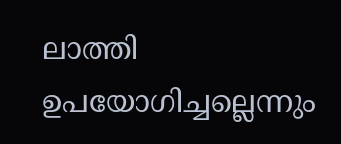ലാത്തി ഉപയോഗിച്ചല്ലെന്നും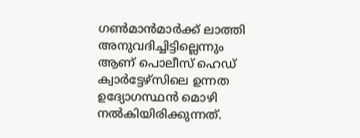ഗണ്‍മാന്‍മാര്‍ക്ക് ലാത്തി അനുവദിച്ചിട്ടില്ലെന്നും ആണ് പൊലീസ് ഹെഡ് ക്വാര്‍ട്ടേഴ്‌സിലെ ഉന്നത ഉദ്യോഗസ്ഥന്‍ മൊഴി നല്‍കിയിരിക്കുന്നത്.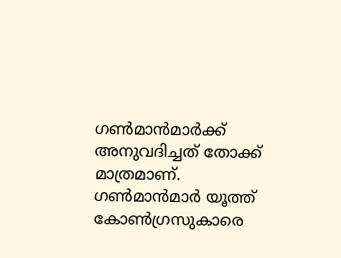ഗണ്‍മാന്‍മാര്‍ക്ക് അനുവദിച്ചത് തോക്ക് മാത്രമാണ്. ഗണ്‍മാന്‍മാര്‍ യൂത്ത് കോണ്‍ഗ്രസുകാരെ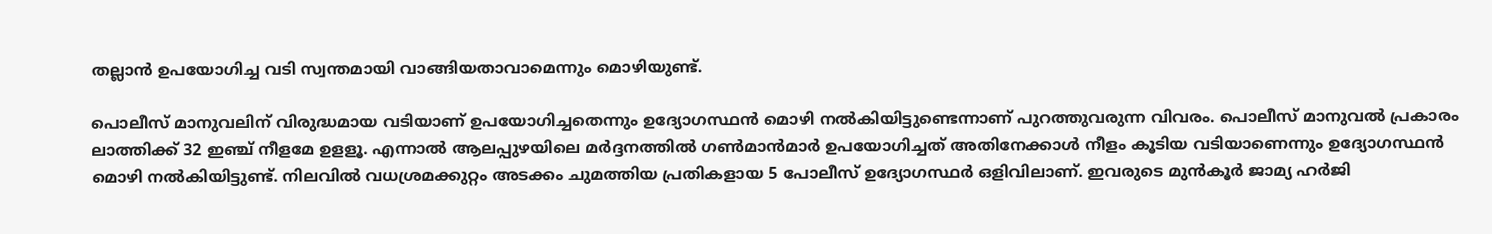തല്ലാന്‍ ഉപയോഗിച്ച വടി സ്വന്തമായി വാങ്ങിയതാവാമെന്നും മൊഴിയുണ്ട്.

പൊലീസ് മാനുവലിന് വിരുദ്ധമായ വടിയാണ് ഉപയോഗിച്ചതെന്നും ഉദ്യോഗസ്ഥന്‍ മൊഴി നല്‍കിയിട്ടുണ്ടെന്നാണ് പുറത്തുവരുന്ന വിവരം. പൊലീസ് മാനുവല്‍ പ്രകാരം ലാത്തിക്ക് 32 ഇഞ്ച് നീളമേ ഉളളൂ. എന്നാല്‍ ആലപ്പുഴയിലെ മര്‍ദ്ദനത്തില്‍ ഗണ്‍മാന്‍മാര്‍ ഉപയോഗിച്ചത് അതിനേക്കാള്‍ നീളം കൂടിയ വടിയാണെന്നും ഉദ്യോഗസ്ഥന്‍ മൊഴി നല്‍കിയിട്ടുണ്ട്. നിലവില്‍ വധശ്രമക്കുറ്റം അടക്കം ചുമത്തിയ പ്രതികളായ 5 പോലീസ് ഉദ്യോഗസ്ഥര്‍ ഒളിവിലാണ്. ഇവരുടെ മുന്‍കൂര്‍ ജാമ്യ ഹര്‍ജി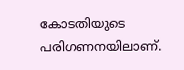കോടതിയുടെ പരിഗണനയിലാണ്.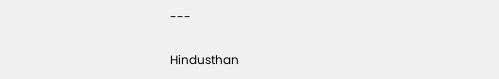---

Hindusthan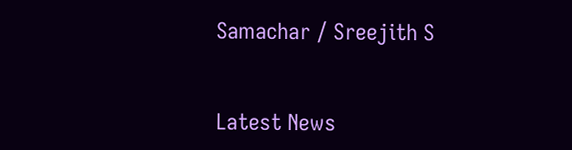Samachar / Sreejith S


Latest News